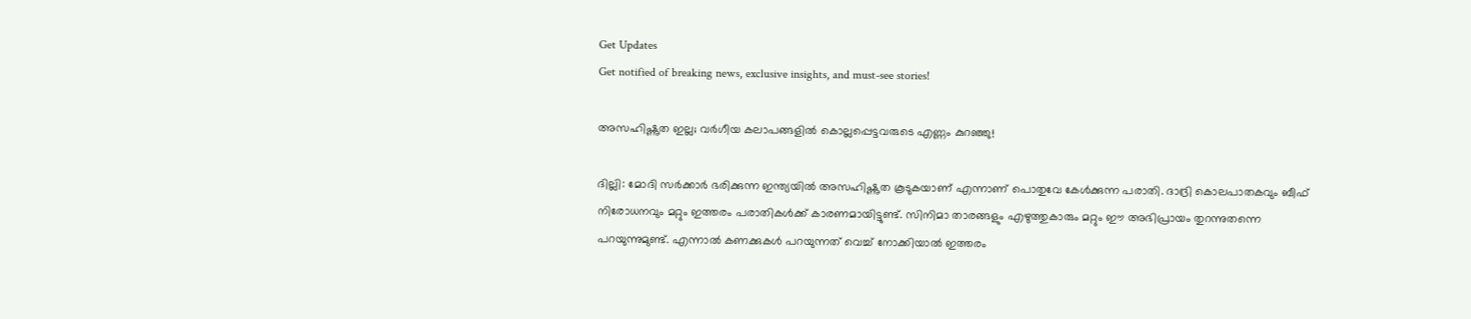Get Updates
Get notified of breaking news, exclusive insights, and must-see stories!

അസഹിഷ്ണുത ഇല്ല; വര്‍ഗീയ കലാപങ്ങളില്‍ കൊല്ലപ്പെട്ടവരുടെ എണ്ണം കുറഞ്ഞു!

ദില്ലി: മോദി സര്‍ക്കാര്‍ ഭരിക്കുന്ന ഇന്ത്യയില്‍ അസഹിഷ്ണുത കൂടുകയാണ് എന്നാണ് പൊതുവേ കേള്‍ക്കുന്ന പരാതി. ദാദ്രി കൊലപാതകവും ബീഫ് നിരോധനവും മറ്റും ഇത്തരം പരാതികള്‍ക്ക് കാരണമായിട്ടുണ്ട്. സിനിമാ താരങ്ങളും എഴുത്തുകാരും മറ്റും ഈ അഭിപ്രായം തുറന്നുതന്നെ പറയുന്നുമുണ്ട്. എന്നാല്‍ കണക്കുകള്‍ പറയുന്നത് വെച്ച് നോക്കിയാല്‍ ഇത്തരം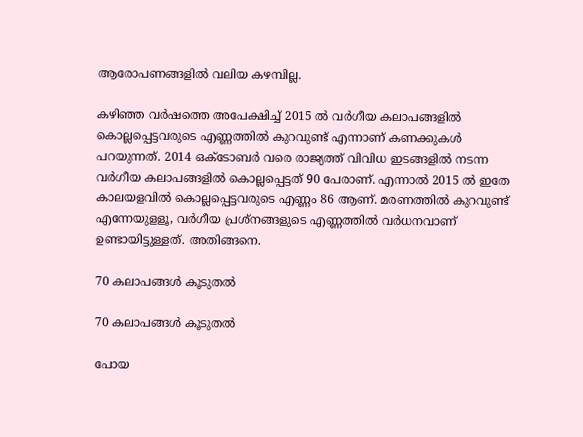ആരോപണങ്ങളില്‍ വലിയ കഴമ്പില്ല.

കഴിഞ്ഞ വര്‍ഷത്തെ അപേക്ഷിച്ച് 2015 ല്‍ വര്‍ഗീയ കലാപങ്ങളില്‍ കൊല്ലപ്പെട്ടവരുടെ എണ്ണത്തില്‍ കുറവുണ്ട് എന്നാണ് കണക്കുകള്‍ പറയുന്നത്. 2014 ഒക്ടോബര്‍ വരെ രാജ്യത്ത് വിവിധ ഇടങ്ങളില്‍ നടന്ന വര്‍ഗീയ കലാപങ്ങളില്‍ കൊല്ലപ്പെട്ടത് 90 പേരാണ്. എന്നാല്‍ 2015 ല്‍ ഇതേ കാലയളവില്‍ കൊല്ലപ്പെട്ടവരുടെ എണ്ണം 86 ആണ്. മരണത്തില്‍ കുറവുണ്ട് എന്നേയുളളൂ, വര്‍ഗീയ പ്രശ്‌നങ്ങളുടെ എണ്ണത്തില്‍ വര്‍ധനവാണ് ഉണ്ടായിട്ടുള്ളത്. അതിങ്ങനെ.

70 കലാപങ്ങള്‍ കൂടുതല്‍

70 കലാപങ്ങള്‍ കൂടുതല്‍

പോയ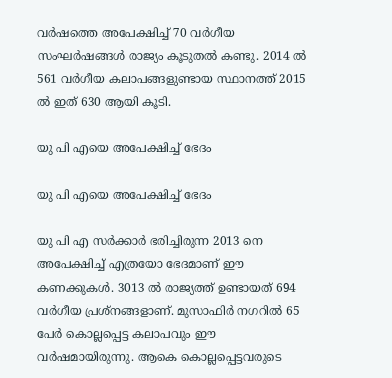വര്‍ഷത്തെ അപേക്ഷിച്ച് 70 വര്‍ഗീയ സംഘര്‍ഷങ്ങള്‍ രാജ്യം കൂടുതല്‍ കണ്ടു. 2014 ല്‍ 561 വര്‍ഗീയ കലാപങ്ങളുണ്ടായ സ്ഥാനത്ത് 2015 ല്‍ ഇത് 630 ആയി കൂടി.

യു പി എയെ അപേക്ഷിച്ച് ഭേദം

യു പി എയെ അപേക്ഷിച്ച് ഭേദം

യു പി എ സര്‍ക്കാര്‍ ഭരിച്ചിരുന്ന 2013 നെ അപേക്ഷിച്ച് എത്രയോ ഭേദമാണ് ഈ കണക്കുകള്‍. 3013 ല്‍ രാജ്യത്ത് ഉണ്ടായത് 694 വര്‍ഗീയ പ്രശ്‌നങ്ങളാണ്. മുസാഫിര്‍ നഗറില്‍ 65 പേര്‍ കൊല്ലപ്പെട്ട കലാപവും ഈ വര്‍ഷമായിരുന്നു. ആകെ കൊല്ലപ്പെട്ടവരുടെ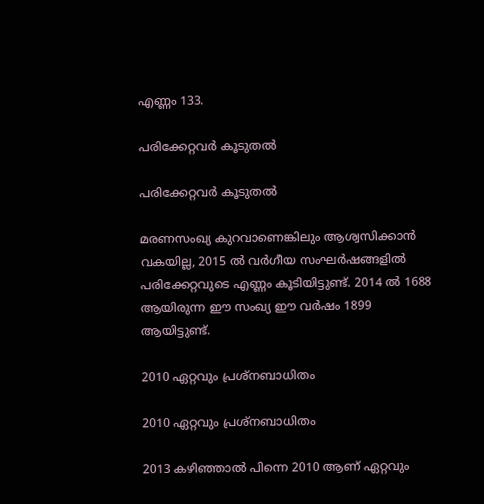എണ്ണം 133.

പരിക്കേറ്റവര്‍ കൂടുതല്‍

പരിക്കേറ്റവര്‍ കൂടുതല്‍

മരണസംഖ്യ കുറവാണെങ്കിലും ആശ്വസിക്കാന്‍ വകയില്ല, 2015 ല്‍ വര്‍ഗീയ സംഘര്‍ഷങ്ങളില്‍ പരിക്കേറ്റവുടെ എണ്ണം കൂടിയിട്ടുണ്ട്. 2014 ല്‍ 1688 ആയിരുന്ന ഈ സംഖ്യ ഈ വര്‍ഷം 1899 ആയിട്ടുണ്ട്.

2010 ഏറ്റവും പ്രശ്‌നബാധിതം

2010 ഏറ്റവും പ്രശ്‌നബാധിതം

2013 കഴിഞ്ഞാല്‍ പിന്നെ 2010 ആണ് ഏറ്റവും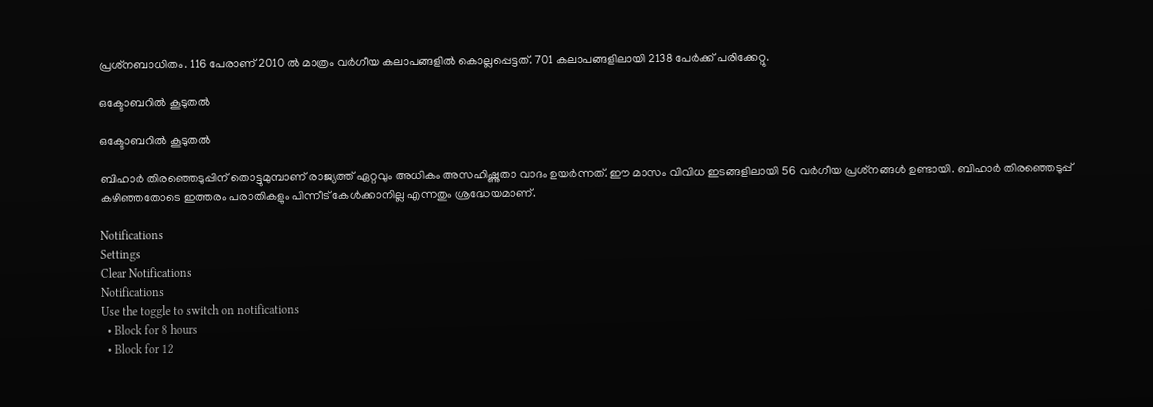പ്രശ്‌നബാധിതം. 116 പേരാണ് 2010 ല്‍ മാത്രം വര്‍ഗീയ കലാപങ്ങളില്‍ കൊല്ലപ്പെട്ടത്. 701 കലാപങ്ങളിലായി 2138 പേര്‍ക്ക് പരിക്കേറ്റു.

ഒക്ടോബറില്‍ കൂടുതല്‍

ഒക്ടോബറില്‍ കൂടുതല്‍

ബിഹാര്‍ തിരഞ്ഞെടുപ്പിന് തൊട്ടുമുമ്പാണ് രാജ്യത്ത് ഏറ്റവും അധികം അസഹിഷ്ണുതാ വാദം ഉയര്‍ന്നത്. ഈ മാസം വിവിധ ഇടങ്ങളിലായി 56 വര്‍ഗീയ പ്രശ്‌നങ്ങള്‍ ഉണ്ടായി. ബിഹാര്‍ തിരഞ്ഞെടുപ്പ് കഴിഞ്ഞതോടെ ഇത്തരം പരാതികളും പിന്നീട് കേള്‍ക്കാനില്ല എന്നതും ശ്രദ്ധേയമാണ്.

Notifications
Settings
Clear Notifications
Notifications
Use the toggle to switch on notifications
  • Block for 8 hours
  • Block for 12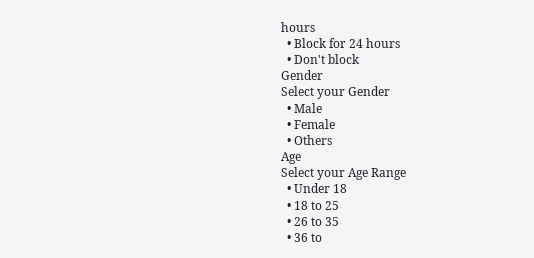hours
  • Block for 24 hours
  • Don't block
Gender
Select your Gender
  • Male
  • Female
  • Others
Age
Select your Age Range
  • Under 18
  • 18 to 25
  • 26 to 35
  • 36 to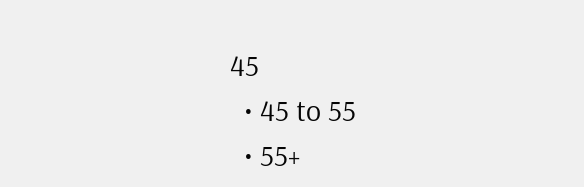45
  • 45 to 55
  • 55+